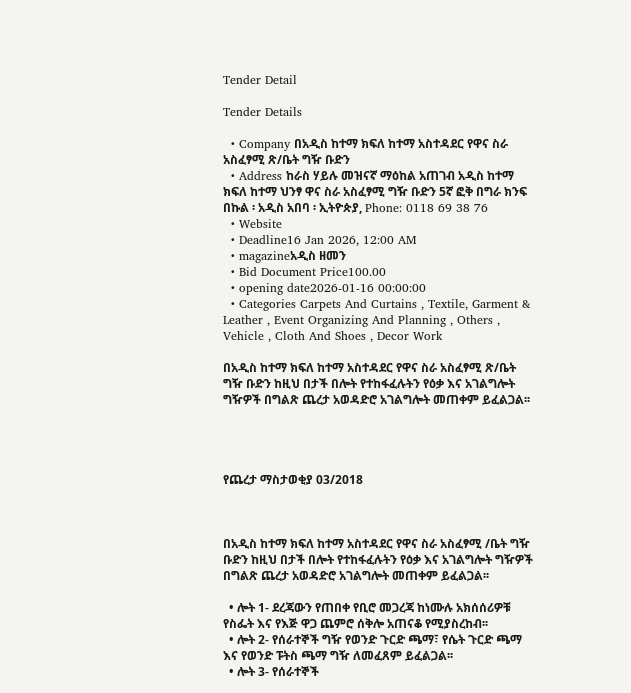Tender Detail

Tender Details

  • Company በአዲስ ከተማ ክፍለ ከተማ አስተዳደር የዋና ስራ አስፈፃሚ ጽ/ቤት ግዥ ቡድን
  • Address ከራስ ሃይሉ መዝናኛ ማዕከል አጠገብ አዲስ ከተማ ክፍለ ከተማ ህንፃ ዋና ስራ አስፈፃሚ ግዥ ቡድን 5ኛ ፎቅ በግራ ክንፍ በኩል ፡ አዲስ አበባ ፡ ኢትዮጵያ, Phone: 0118 69 38 76
  • Website
  • Deadline16 Jan 2026, 12:00 AM
  • magazineአዲስ ዘመን
  • Bid Document Price100.00
  • opening date2026-01-16 00:00:00
  • Categories Carpets And Curtains , Textile, Garment & Leather , Event Organizing And Planning , Others , Vehicle , Cloth And Shoes , Decor Work

በአዲስ ከተማ ክፍለ ከተማ አስተዳደር የዋና ስራ አስፈፃሚ ጽ/ቤት ግዥ ቡድን ከዚህ በታች በሎት የተከፋፈሉትን የዕቃ እና አገልግሎት ግዥዎች በግልጽ ጨረታ አወዳድሮ አገልግሎት መጠቀም ይፈልጋል፡፡




የጨረታ ማስታወቂያ 03/2018



በአዲስ ከተማ ክፍለ ከተማ አስተዳደር የዋና ስራ አስፈፃሚ /ቤት ግዥ ቡድን ከዚህ በታች በሎት የተከፋፈሉትን የዕቃ እና አገልግሎት ግዥዎች በግልጽ ጨረታ አወዳድሮ አገልግሎት መጠቀም ይፈልጋል፡፡

  • ሎት 1- ደረጃውን የጠበቀ የቢሮ መጋረጃ ከነሙሉ አክሰሰሪዎቹ የስፌት እና የእጅ ዋጋ ጨምሮ ሰቅሎ አጠናቆ የሚያስረከብ፡፡
  • ሎት 2- የሰራተኞች ግዥ የወንድ ጉርድ ጫማ፣ የሴት ጉርድ ጫማ እና የወንድ ፑትስ ጫማ ግዥ ለመፈጸም ይፈልጋል፡፡
  • ሎት 3- የሰራተኞች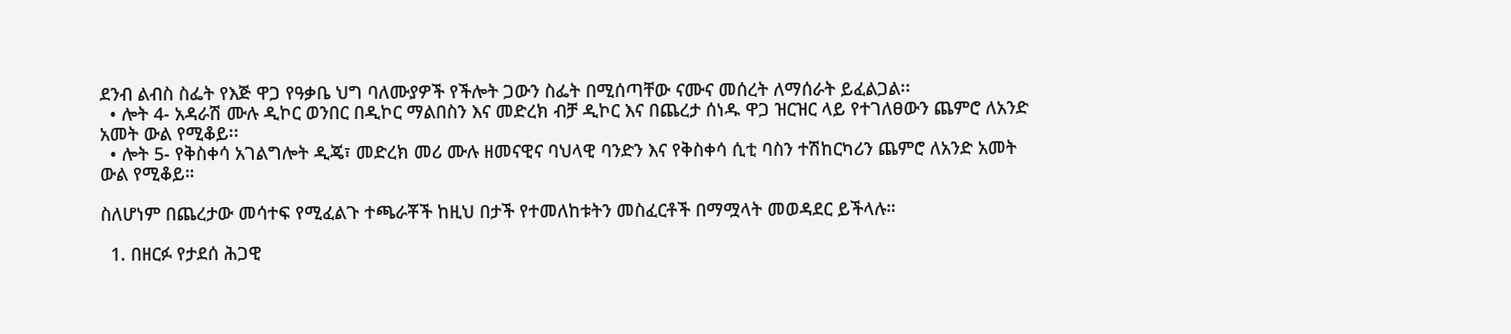ደንብ ልብስ ስፌት የእጅ ዋጋ የዓቃቤ ህግ ባለሙያዎች የችሎት ጋውን ስፌት በሚሰጣቸው ናሙና መሰረት ለማሰራት ይፈልጋል፡፡
  • ሎት 4- አዳራሽ ሙሉ ዲኮር ወንበር በዲኮር ማልበስን እና መድረክ ብቻ ዲኮር እና በጨረታ ሰነዱ ዋጋ ዝርዝር ላይ የተገለፀውን ጨምሮ ለአንድ አመት ውል የሚቆይ፡፡
  • ሎት 5- የቅስቀሳ አገልግሎት ዲጄ፣ መድረክ መሪ ሙሉ ዘመናዊና ባህላዊ ባንድን እና የቅስቀሳ ሲቲ ባስን ተሽከርካሪን ጨምሮ ለአንድ አመት ውል የሚቆይ።

ስለሆነም በጨረታው መሳተፍ የሚፈልጉ ተጫራቾች ከዚህ በታች የተመለከቱትን መስፈርቶች በማሟላት መወዳደር ይችላሉ።

  1. በዘርፉ የታደሰ ሕጋዊ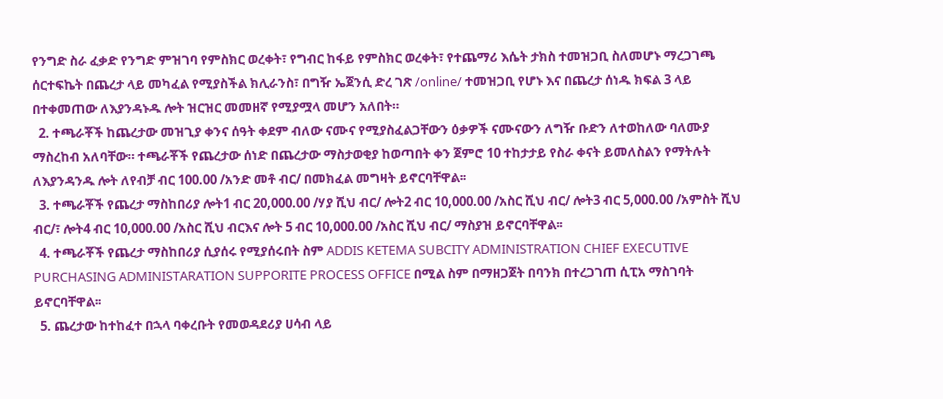የንግድ ስራ ፈቃድ የንግድ ምዝገባ የምስክር ወረቀት፣ የግብር ከፋይ የምስክር ወረቀት፣ የተጨማሪ እሴት ታክስ ተመዝጋቢ ስለመሆኑ ማረጋገጫ ሰርተፍኬት በጨረታ ላይ መካፈል የሚያስችል ክሊራንስ፣ በግዥ ኤጀንሲ ድረ ገጽ /online/ ተመዝጋቢ የሆኑ እና በጨረታ ሰነዱ ክፍል 3 ላይ በተቀመጠው ለእያንዳኑዱ ሎት ዝርዝር መመዘኛ የሚያሟላ መሆን አለበት።
  2. ተጫራቾች ከጨረታው መዝጊያ ቀንና ሰዓት ቀደም ብለው ናሙና የሚያስፈልጋቸውን ዕቃዎች ናሙናውን ለግዥ ቡድን ለተወከለው ባለሙያ ማስረከብ አለባቸው። ተጫራቾች የጨረታው ሰነድ በጨረታው ማስታወቂያ ከወጣበት ቀን ጀምሮ 10 ተከታታይ የስራ ቀናት ይመለስልን የማትሉት ለእያንዳንዱ ሎት ለየብቻ ብር 100.00 /አንድ መቶ ብር/ በመክፈል መግዛት ይኖርባቸዋል፡፡
  3. ተጫራቾች የጨረታ ማስከበሪያ ሎት1 ብር 20,000.00 /ሃያ ሺህ ብር/ ሎት2 ብር 10,000.00 /አስር ሺህ ብር/ ሎት3 ብር 5,000.00 /አምስት ሺህ ብር/፣ ሎት4 ብር 10,000.00 /አስር ሺህ ብርእና ሎት 5 ብር 10,000.00 /አስር ሺህ ብር/ ማስያዝ ይኖርባቸዋል፡፡
  4. ተጫራቾች የጨረታ ማስከበሪያ ሲያሰሩ የሚያሰሩበት ስም ADDIS KETEMA SUBCITY ADMINISTRATION CHIEF EXECUTIVE PURCHASING ADMINISTARATION SUPPORITE PROCESS OFFICE በሚል ስም በማዘጋጀት በባንክ በተረጋገጠ ሲፒአ ማስገባት ይኖርባቸዋል፡፡
  5. ጨረታው ከተከፈተ በኋላ ባቀረቡት የመወዳደሪያ ሀሳብ ላይ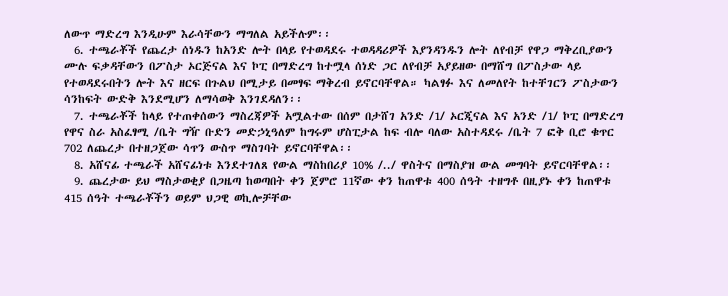ለውጥ ማድረግ እንዲሁም እራሳቸውን ማግለል አይችሉም፡፡
  6. ተጫራቾች የጨረታ ሰነዱን ከአንድ ሎት በላይ የተወዳደሩ ተወዳዳሪዎች እያንዳንዱን ሎት ለየብቻ የዋጋ ማቅረቢያውን ሙሉ ፍቃዳቸውን በፖስታ ኦርጅናል እና ኮፒ በማድረግ ከተሟላ ሰነድ ጋር ለየብቻ አያይዘው በማሸግ በፖስታው ላይ የተወዳደሩበትን ሎት እና ዘርፍ በጉልህ በሚታይ በመፃፍ ማቅረብ ይኖርባቸዋል። ካልፃፉ እና ለመለየት ከተቸገርን ፖስታውን ሳንከፍት ውድቅ እንደሚሆን ለማሳወቅ እንገደዳለን፡፡
  7. ተጫራቾች ከላይ የተጠቀሰውን ማስረጃዎች አሟልተው በሰም በታሸገ አንድ /1/ ኦርጂናል እና አንድ /1/ ኮፒ በማድረግ የዋና ስራ አስፈፃሚ /ቤት ግዥ ቡድን መድኃኒዓለም ከግሩም ሆስፒታል ከፍ ብሎ ባለው አስተዳደሩ /ቤት 7 ፎቅ ቢሮ ቁጥር 702 ለጨረታ በተዘጋጀው ሳጥን ውስጥ ማስገባት ይኖርባቸዋል፡፡
  8. አሸናፊ ተጫራች አሸናፊነቱ እንደተገለጸ የውል ማስከበሪያ 10% /../ ዋስትና በማስያዝ ውል መግባት ይኖርባቸዋል፡፡
  9. ጨረታው ይህ ማስታወቂያ በጋዜጣ ከወጣበት ቀን ጀምሮ 11ኛው ቀን ከጠዋቱ 400 ሰዓት ተዘግቶ በዚያኑ ቀን ከጠዋቱ 415 ሰዓት ተጫራቾችን ወይም ህጋዊ ወኪሎቻቸው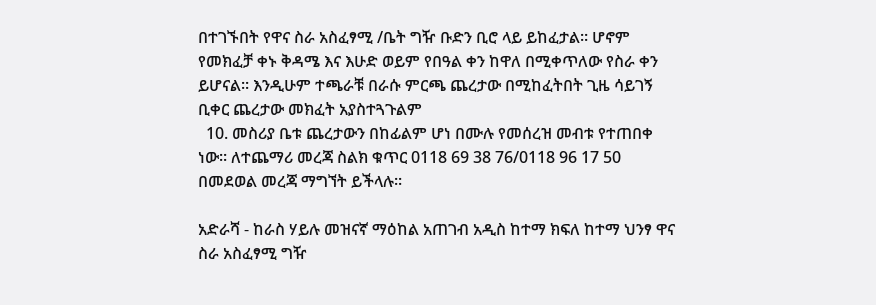በተገኙበት የዋና ስራ አስፈፃሚ /ቤት ግዥ ቡድን ቢሮ ላይ ይከፈታል። ሆኖም የመክፈቻ ቀኑ ቅዳሜ እና እሁድ ወይም የበዓል ቀን ከዋለ በሚቀጥለው የስራ ቀን ይሆናል፡፡ እንዲሁም ተጫራቹ በራሱ ምርጫ ጨረታው በሚከፈትበት ጊዜ ሳይገኝ ቢቀር ጨረታው መክፈት አያስተጓጉልም
  10. መስሪያ ቤቱ ጨረታውን በከፊልም ሆነ በሙሉ የመሰረዝ መብቱ የተጠበቀ ነው፡፡ ለተጨማሪ መረጃ ስልክ ቁጥር 0118 69 38 76/0118 96 17 50 በመደወል መረጃ ማግኘት ይችላሉ፡፡

አድራሻ - ከራስ ሃይሉ መዝናኛ ማዕከል አጠገብ አዲስ ከተማ ክፍለ ከተማ ህንፃ ዋና ስራ አስፈፃሚ ግዥ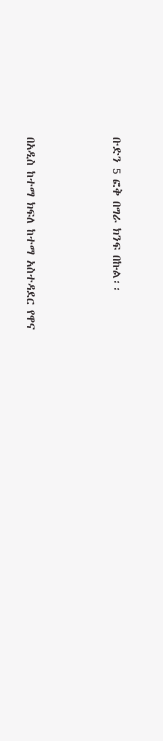ቡድን 5 ፎቅ በግራ ክንፍ በኩል፡፡



በአዲስ ከተማ ክፍለ ከተማ አስተዳደር የዋና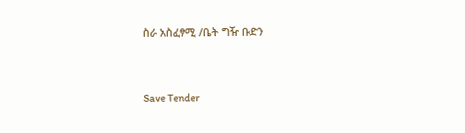ስራ አስፈፃሚ /ቤት ግዥ ቡድን



Save Tender